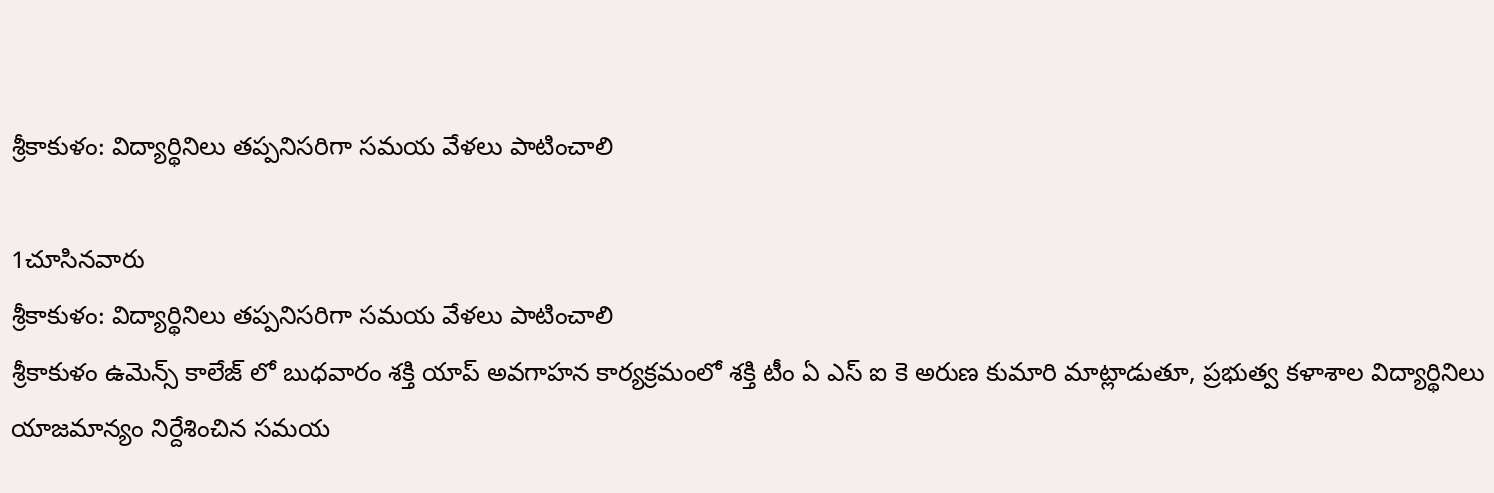శ్రీకాకుళం: విద్యార్థినిలు తప్పనిసరిగా సమయ వేళలు పాటించాలి

1చూసినవారు
శ్రీకాకుళం: విద్యార్థినిలు తప్పనిసరిగా సమయ వేళలు పాటించాలి
శ్రీకాకుళం ఉమెన్స్ కాలేజ్ లో బుధవారం శక్తి యాప్ అవగాహన కార్యక్రమంలో శక్తి టీం ఏ ఎస్ ఐ కె అరుణ కుమారి మాట్లాడుతూ, ప్రభుత్వ కళాశాల విద్యార్థినిలు యాజమాన్యం నిర్దేశించిన సమయ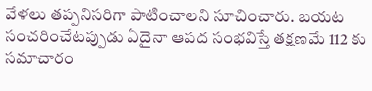వేళలు తప్పనిసరిగా పాటించాలని సూచించారు. బయట సంచరించేటప్పుడు ఏదైనా ఆపద సంభవిస్తే తక్షణమే 112 కు సమాచారం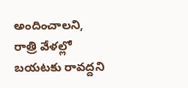అందించాలని, రాత్రి వేళల్లో బయటకు రావద్దని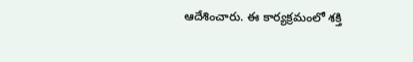ఆదేశించారు. ఈ కార్యక్రమంలో శక్తి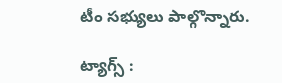టీం సభ్యులు పాల్గొన్నారు.

ట్యాగ్స్ :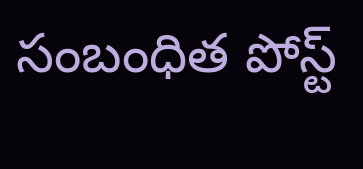సంబంధిత పోస్ట్